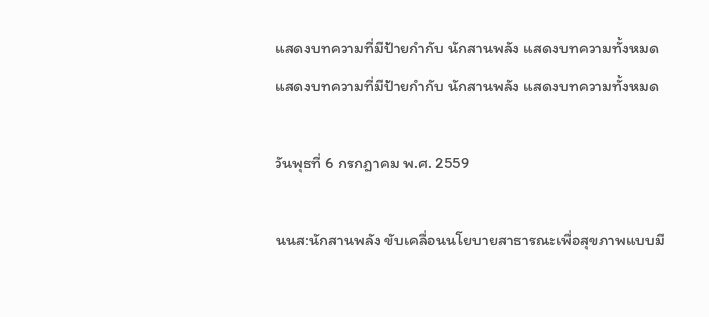แสดงบทความที่มีป้ายกำกับ นักสานพลัง แสดงบทความทั้งหมด
แสดงบทความที่มีป้ายกำกับ นักสานพลัง แสดงบทความทั้งหมด

วันพุธที่ 6 กรกฎาคม พ.ศ. 2559

นนส:นักสานพลัง ขับเคลื่อนนโยบายสาธารณะเพื่อสุขภาพแบบมี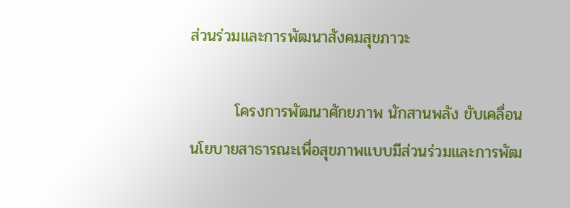ส่วนร่วมและการพัฒนาสังคมสุขภาวะ

        โครงการพัฒนาศักยภาพ นักสานพลัง ขับเคลื่อนนโยบายสาธารณะเพื่อสุขภาพแบบมีส่วนร่วมและการพัฒ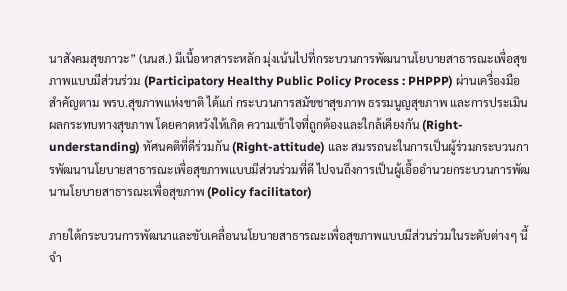นาสังคมสุขภาวะ” (นนส.) มีเนื้อหาสาระหลัก มุ่งเน้นไปที่กระบวนการพัฒนานโยบายสาธารณะเพื่อสุขภาพแบบมีส่วนร่วม (Participatory Healthy Public Policy Process : PHPPP) ผ่านเครื่องมือสำคัญตาม พรบ.สุขภาพแห่งชาติ ได้แก่ กระบวนการสมัชชาสุขภาพ ธรรมนูญสุขภาพ และการประเมินผลกระทบทางสุขภาพ โดยคาดหวังให้เกิด ความเข้าใจที่ถูกต้องและใกล้เคียงกัน (Right-understanding) ทัศนคติที่ดีร่วมกัน (Right-attitude) และ สมรรถนะในการเป็นผู้ร่วมกระบวนการพัฒนานโยบายสาธารณะเพื่อสุขภาพแบบมีส่วนร่วมที่ดี ไปจนถึงการเป็นผู้เอื้ออำนวยกระบวนการพัฒนานโยบายสาธารณะเพื่อสุขภาพ (Policy facilitator)

ภายใต้กระบวนการพัฒนาและขับเคลื่อนนโยบายสาธารณะเพื่อสุขภาพแบบมีส่วนร่วมในระดับต่างๆ นี้ จำ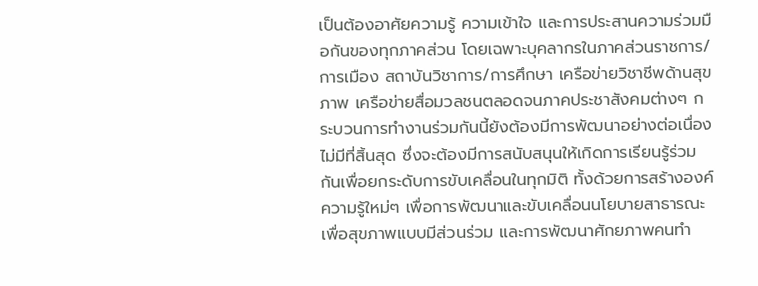เป็นต้องอาศัยความรู้ ความเข้าใจ และการประสานความร่วมมือกันของทุกภาคส่วน โดยเฉพาะบุคลากรในภาคส่วนราชการ/การเมือง สถาบันวิชาการ/การศึกษา เครือข่ายวิชาชีพด้านสุขภาพ เครือข่ายสื่อมวลชนตลอดจนภาคประชาสังคมต่างๆ กระบวนการทำงานร่วมกันนี้ยังต้องมีการพัฒนาอย่างต่อเนื่อง ไม่มีที่สิ้นสุด ซึ่งจะต้องมีการสนับสนุนให้เกิดการเรียนรู้ร่วมกันเพื่อยกระดับการขับเคลื่อนในทุกมิติ ทั้งด้วยการสร้างองค์ความรู้ใหม่ๆ เพื่อการพัฒนาและขับเคลื่อนนโยบายสาธารณะเพื่อสุขภาพแบบมีส่วนร่วม และการพัฒนาศักยภาพคนทำ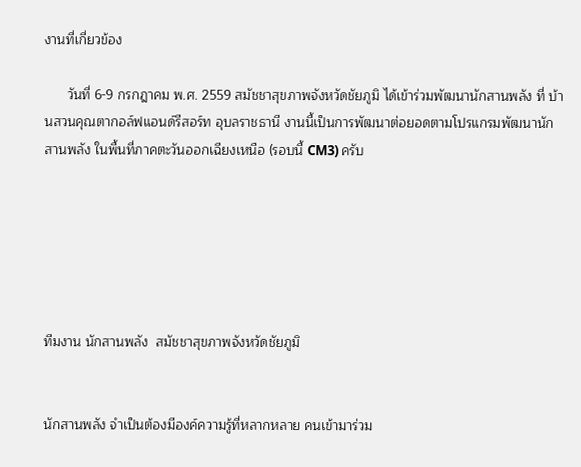งานที่เกี่ยวข้อง

      วันที่ 6-9 กรกฎาคม พ.ศ. 2559 สมัชชาสุขภาพจังหวัดชัยภูมิ ได้เข้าร่วมพัฒนานักสานพลัง ที่ บ้านสวนคุณตากอล์ฟแอนด์รีสอร์ท อุบลราชธานี งานนี้เป็นการพัฒนาต่อยอดตามโปรแกรมพัฒนานักสานพลัง ในพื้นที่ภาคตะวันออกเฉียงเหนือ (รอบนี้ CM3) ครับ






ทีมงาน นักสานพลัง  สมัชชาสุขภาพจังหวัดชัยภูมิ


นักสานพลัง จำเป็นต้องมีองค์ความรู้ที่หลากหลาย คนเข้ามาร่วม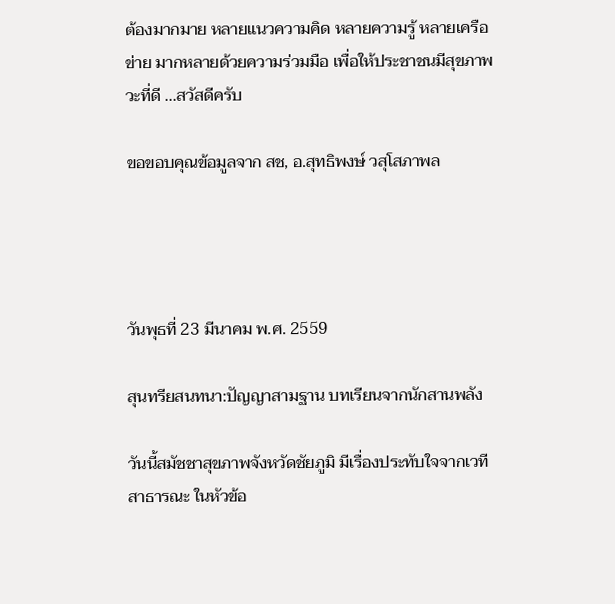ต้องมากมาย หลายแนวความคิด หลายความรู้ หลายเครือข่าย มากหลายด้วยความร่วมมือ เพื่อให้ประชาชนมีสุขภาพวะที่ดี ...สวัสดีครับ

ขอขอบคุณข้อมูลจาก สช, อ.สุทธิพงษ์ วสุโสภาพล




วันพุธที่ 23 มีนาคม พ.ศ. 2559

สุนทรียสนทนา:ปัญญาสามฐาน บทเรียนจากนักสานพลัง

วันนี้สมัชชาสุขภาพจังหวัดชัยภูมิ มีเรื่องประทับใจจากเวทีสาธารณะ ในหัวข้อ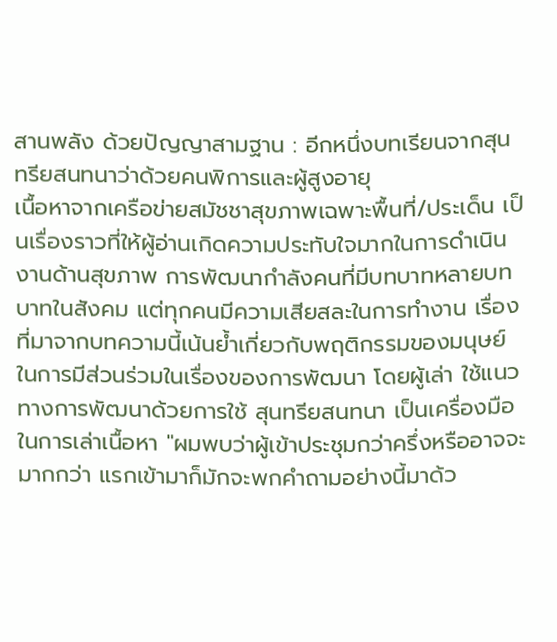สานพลัง ด้วยปัญญาสามฐาน : อีกหนึ่งบทเรียนจากสุนทรียสนทนาว่าด้วยคนพิการและผู้สูงอายุ
เนื้อหาจากเครือข่ายสมัชชาสุขภาพเฉพาะพื้นที่/ประเด็น เป็นเรื่องราวที่ให้ผู้อ่านเกิดความประทับใจมากในการดำเนินงานด้านสุขภาพ การพัฒนากำลังคนที่มีบทบาทหลายบทบาทในสังคม แต่ทุกคนมีความเสียสละในการทำงาน เรื่องที่มาจากบทความนี้เน้นย้ำเกี่ยวกับพฤติกรรมของมนุษย์ในการมีส่วนร่วมในเรื่องของการพัฒนา โดยผู้เล่า ใช้แนวทางการพัฒนาด้วยการใช้ สุนทรียสนทนา เป็นเครื่องมือในการเล่าเนื้อหา "ผมพบว่าผู้เข้าประชุมกว่าครึ่งหรืออาจจะมากกว่า แรกเข้ามาก็มักจะพกคำถามอย่างนี้มาด้ว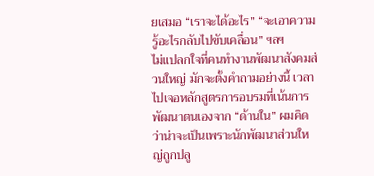ยเสมอ “เราจะได้อะไร” “จะเอาความรู้อะไรกลับไปขับเคลื่อน” ฯลฯ
ไม่แปลกใจที่คนทำงานพัฒนาสังคมส่วนใหญ่ มักจะตั้งคำถามอย่างนี้ เวลาไปเจอหลักสูตรการอบรมที่เน้นการพัฒนาตนเองจาก “ด้านใน” ผมคิดว่าน่าจะเป็นเพราะนักพัฒนาส่วนใหญ่ถูกปลู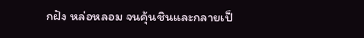กฝัง หล่อหลอม จนคุ้นชินและกลายเป็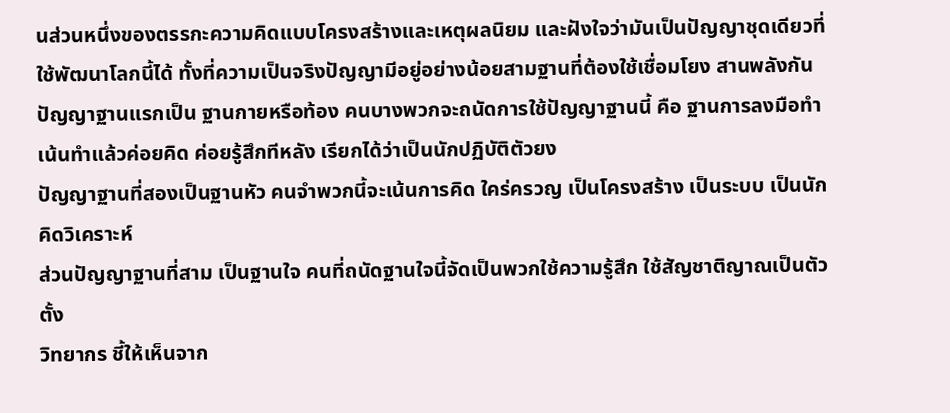นส่วนหนึ่งของตรรกะความคิดแบบโครงสร้างและเหตุผลนิยม และฝังใจว่ามันเป็นปัญญาชุดเดียวที่ใช้พัฒนาโลกนี้ได้ ทั้งที่ความเป็นจริงปัญญามีอยู่อย่างน้อยสามฐานที่ต้องใช้เชื่อมโยง สานพลังกัน
ปัญญาฐานแรกเป็น ฐานกายหรือท้อง คนบางพวกจะถนัดการใช้ปัญญาฐานนี้ คือ ฐานการลงมือทำ เน้นทำแล้วค่อยคิด ค่อยรู้สึกทีหลัง เรียกได้ว่าเป็นนักปฏิบัติตัวยง
ปัญญาฐานที่สองเป็นฐานหัว คนจำพวกนี้จะเน้นการคิด ใคร่ครวญ เป็นโครงสร้าง เป็นระบบ เป็นนักคิดวิเคราะห์
ส่วนปัญญาฐานที่สาม เป็นฐานใจ คนที่ถนัดฐานใจนี้จัดเป็นพวกใช้ความรู้สึก ใช้สัญชาติญาณเป็นตัวตั้ง
วิทยากร ชี้ให้เห็นจาก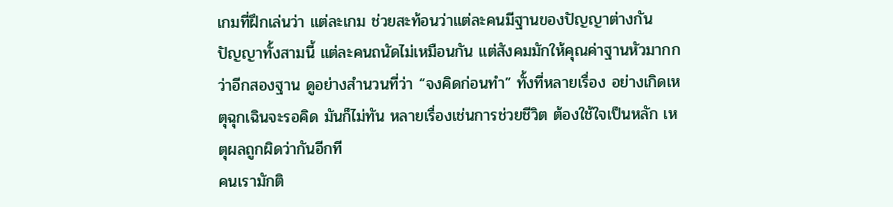เกมที่ฝึกเล่นว่า แต่ละเกม ช่วยสะท้อนว่าแต่ละคนมีฐานของปัญญาต่างกัน
ปัญญาทั้งสามนี้ แต่ละคนถนัดไม่เหมือนกัน แต่สังคมมักให้คุณค่าฐานหัวมากกว่าอีกสองฐาน ดูอย่างสำนวนที่ว่า “จงคิดก่อนทำ” ทั้งที่หลายเรื่อง อย่างเกิดเหตุฉุกเฉินจะรอคิด มันก็ไม่ทัน หลายเรื่องเช่นการช่วยชีวิต ต้องใช้ใจเป็นหลัก เหตุผลถูกผิดว่ากันอีกที
คนเรามักติ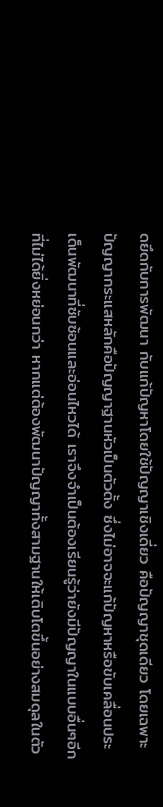ดยึดกับการพัฒนา กับแก้ปัญหาโดยใช้ปัญญาเชิงเดี่ยว คือปัญญาชุดเดียว โดยเฉพาะปัญญากระแสหลักคือปัญญาฐานหัวเป็นตัวตั้ง ซึ่งไม่อาจจะแก้ปัญหาหรือขับเคลื่อนประเด็นพัฒนาที่ซับซ้อนและอ่อนไหวได้ เราจึงจำเป็นต้องเรียนรู้ว่ายังมีปัญญาในแบบอื่นๆอีกที่ไม่ได้ยิ่งหย่อนกว่า หากแต่ต้องพัฒนาปัญญาทั้งสามฐานให้เติบโตขึ้นอย่างสมดุลในตัว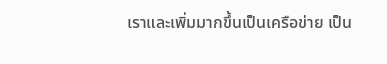เราและเพิ่มมากขึ้นเป็นเครือข่าย เป็น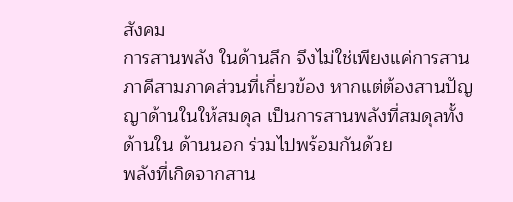สังคม
การสานพลัง ในด้านลึก จึงไม่ใช่เพียงแค่การสานภาคีสามภาคส่วนที่เกี่ยวข้อง หากแต่ต้องสานปัญญาด้านในให้สมดุล เป็นการสานพลังที่สมดุลทั้งด้านใน ด้านนอก ร่วมไปพร้อมกันด้วย
พลังที่เกิดจากสาน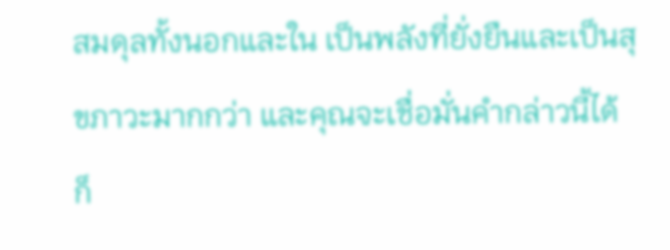สมดุลทั้งนอกและใน เป็นพลังที่ยั่งยืนและเป็นสุขภาวะมากกว่า และคุณจะเชื่อมั่นคำกล่าวนี้ได้ ก็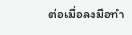ต่อเมื่อลงมือทำ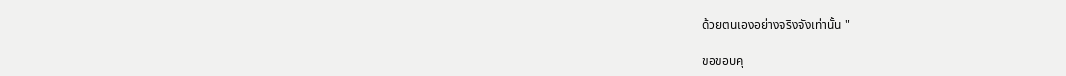ด้วยตนเองอย่างจริงจังเท่านั้น "

ขอขอบคุ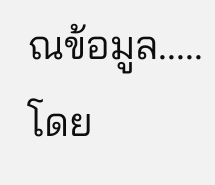ณข้อมูล.....โดย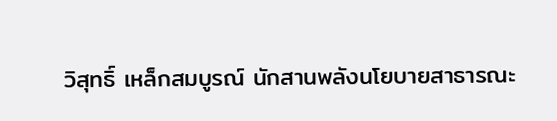วิสุทธิ์ เหล็กสมบูรณ์ นักสานพลังนโยบายสาธารณะ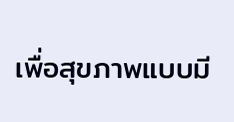เพื่อสุขภาพแบบมี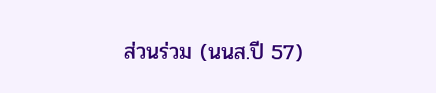ส่วนร่วม (นนส.ปี 57)